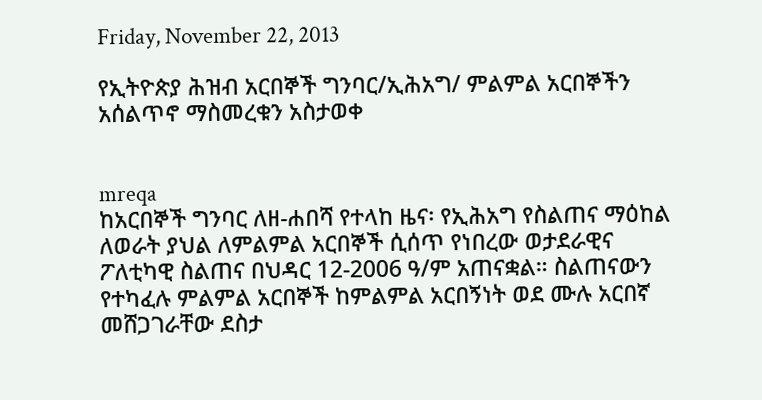Friday, November 22, 2013

የኢትዮጵያ ሕዝብ አርበኞች ግንባር/ኢሕአግ/ ምልምል አርበኞችን አሰልጥኖ ማስመረቁን አስታወቀ


mreqa
ከአርበኞች ግንባር ለዘ-ሐበሻ የተላከ ዜና፡ የኢሕአግ የስልጠና ማዕከል ለወራት ያህል ለምልምል አርበኞች ሲሰጥ የነበረው ወታደራዊና ፖለቲካዊ ስልጠና በህዳር 12-2006 ዓ/ም አጠናቋል። ስልጠናውን የተካፈሉ ምልምል አርበኞች ከምልምል አርበኝነት ወደ ሙሉ አርበኛ መሸጋገራቸው ደስታ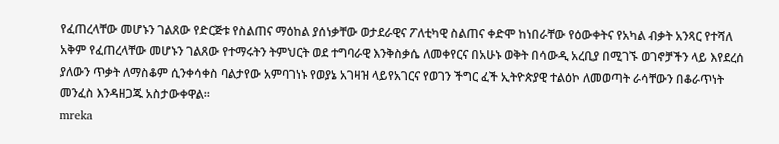የፈጠረላቸው መሆኑን ገልጸው የድርጅቱ የስልጠና ማዕከል ያሰነቃቸው ወታደራዊና ፖለቲካዊ ስልጠና ቀድሞ ከነበራቸው የዕውቀትና የአካል ብቃት አንጻር የተሻለ አቅም የፈጠረላቸው መሆኑን ገልጸው የተማሩትን ትምህርት ወደ ተግባራዊ እንቅስቃሴ ለመቀየርና በአሁኑ ወቅት በሳውዲ አረቢያ በሚገኙ ወገኖቻችን ላይ እየደረሰ ያለውን ጥቃት ለማስቆም ሲንቀሳቀስ ባልታየው አምባገነኑ የወያኔ አገዛዝ ላይየአገርና የወገን ችግር ፈች ኢትዮጵያዊ ተልዕኮ ለመወጣት ራሳቸውን በቆራጥነት መንፈስ እንዳዘጋጁ አስታውቀዋል።
mreka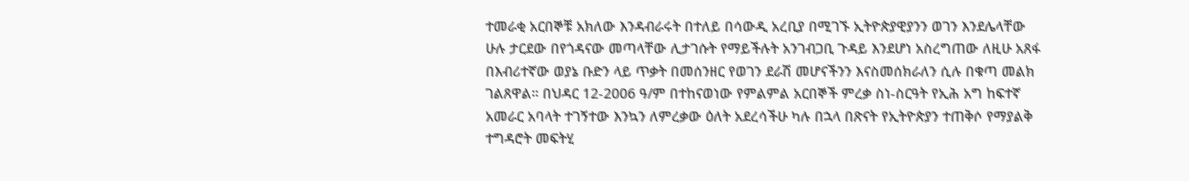ተመራቂ አርበኞቹ አክለው እንዳብራሩት በተለይ በሳውዲ አረቢያ በሚገኙ ኢትዮጵያዊያንን ወገን እንደሌላቸው ሁሉ ታርደው በየጎዳናው መጣላቸው ሊታገሱት የማይችሉት አንገብጋቢ ጉዳይ እንደሆነ አስረግጠው ለዚሁ አጸፋ በእብሪተኛው ወያኔ ቡድን ላይ ጥቃት በመሰንዘር የወገን ደራሽ መሆናችንን እናስመሰክራለን ሲሉ በቁጣ መልክ ገልጸዋል። በህዳር 12-2006 ዓ/ም በተከናወነው የምልምል አርበኞች ምረቃ ስነ-ስርዓት የኢሕ አግ ከፍተኛ አመራር አባላት ተገኝተው እንኳን ለምረቃው ዕለት አደረሳችሁ ካሉ በኋላ በጽናት የኢትዮጵያን ተጠቅሶ የማያልቅ ተግዳሮት መፍትሂ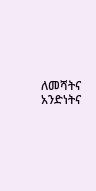ለመሻትና አንድነትና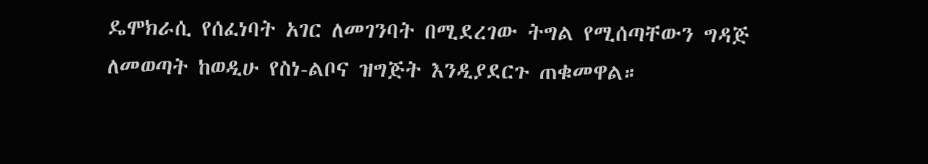ዴሞክራሲ የሰፈነባት አገር ለመገንባት በሚደረገው ትግል የሚሰጣቸውን ግዳጅ ለመወጣት ከወዲሁ የስነ-ልቦና ዝግጅት እንዲያደርጉ ጠቁመዋል።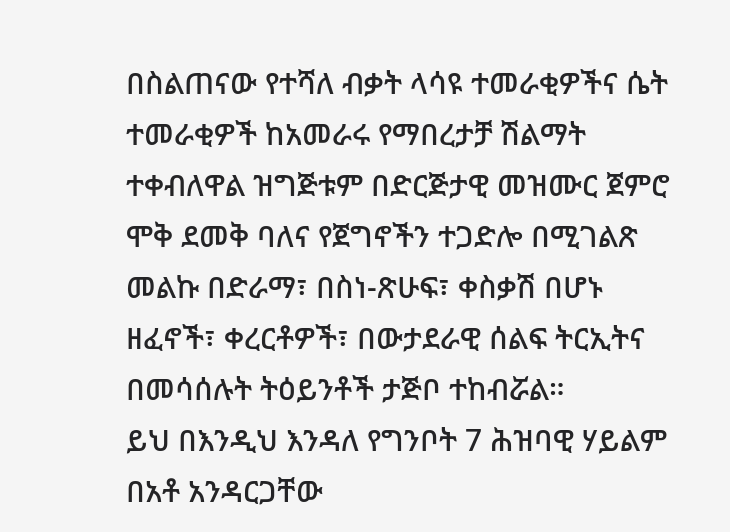በስልጠናው የተሻለ ብቃት ላሳዩ ተመራቂዎችና ሴት ተመራቂዎች ከአመራሩ የማበረታቻ ሽልማት ተቀብለዋል ዝግጅቱም በድርጅታዊ መዝሙር ጀምሮ ሞቅ ደመቅ ባለና የጀግኖችን ተጋድሎ በሚገልጽ መልኩ በድራማ፣ በስነ-ጽሁፍ፣ ቀስቃሽ በሆኑ ዘፈኖች፣ ቀረርቶዎች፣ በውታደራዊ ሰልፍ ትርኢትና በመሳሰሉት ትዕይንቶች ታጅቦ ተከብሯል።
ይህ በእንዲህ እንዳለ የግንቦት 7 ሕዝባዊ ሃይልም በአቶ አንዳርጋቸው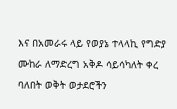እና በአመራሩ ላይ የወያኔ ተላላኪ የግድያ ሙከራ ለማድረግ አቅዶ ሳይሳካለት ቀረ ባለበት ወቅት ወታደሮችን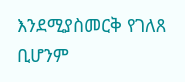እንደሚያስመርቅ የገለጸ ቢሆንም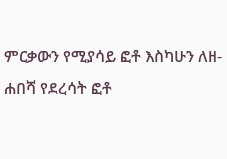ምርቃውን የሚያሳይ ፎቶ እስካሁን ለዘ-ሐበሻ የደረሳት ፎቶ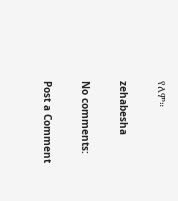የለም።

zehabesha

No comments:

Post a Comment